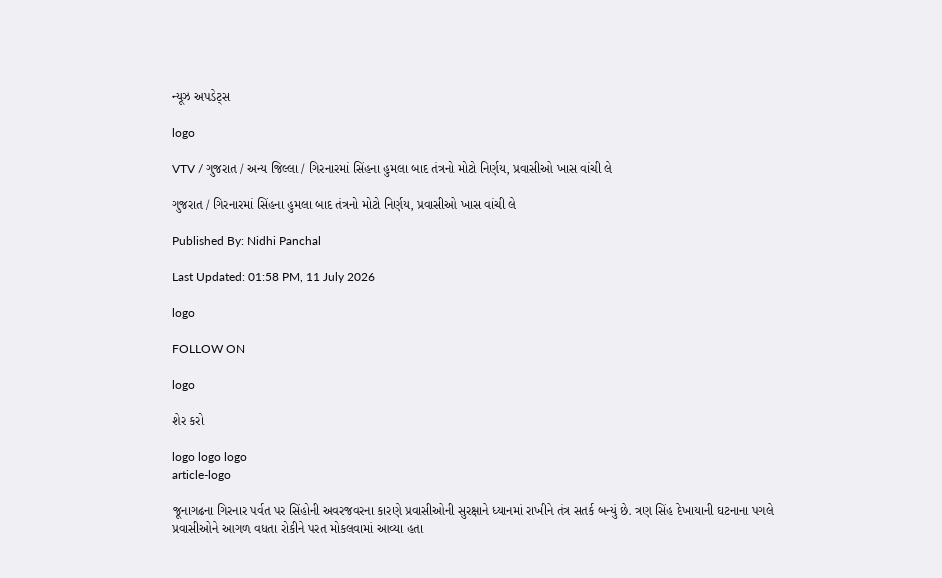ન્યૂઝ અપડેટ્સ

logo

VTV / ગુજરાત / અન્ય જિલ્લા / ગિરનારમાં સિંહના હુમલા બાદ તંત્રનો મોટો નિર્ણય, પ્રવાસીઓ ખાસ વાંચી લે

ગુજરાત / ગિરનારમાં સિંહના હુમલા બાદ તંત્રનો મોટો નિર્ણય, પ્રવાસીઓ ખાસ વાંચી લે

Published By: Nidhi Panchal

Last Updated: 01:58 PM, 11 July 2026

logo

FOLLOW ON

logo

શેર કરો

logo logo logo
article-logo

જૂનાગઢના ગિરનાર પર્વત પર સિંહોની અવરજવરના કારણે પ્રવાસીઓની સુરક્ષાને ધ્યાનમાં રાખીને તંત્ર સતર્ક બન્યું છે. ત્રણ સિંહ દેખાયાની ઘટનાના પગલે પ્રવાસીઓને આગળ વધતા રોકીને પરત મોકલવામાં આવ્યા હતા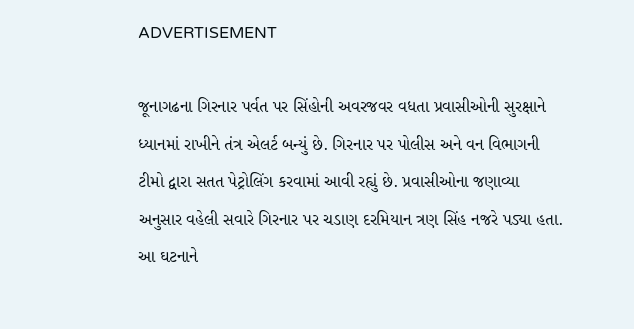ADVERTISEMENT

જૂનાગઢના ગિરનાર પર્વત પર સિંહોની અવરજવર વધતા પ્રવાસીઓની સુરક્ષાને ધ્યાનમાં રાખીને તંત્ર એલર્ટ બન્યું છે. ગિરનાર પર પોલીસ અને વન વિભાગની ટીમો દ્વારા સતત પેટ્રોલિંગ કરવામાં આવી રહ્યું છે. પ્રવાસીઓના જણાવ્યા અનુસાર વહેલી સવારે ગિરનાર પર ચડાણ દરમિયાન ત્રણ સિંહ નજરે પડ્યા હતા. આ ઘટનાને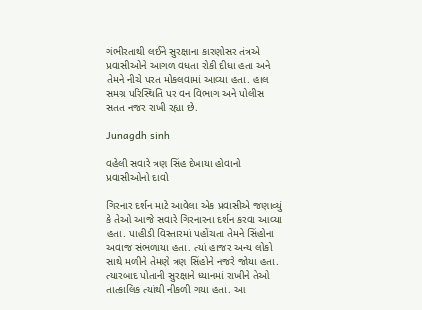ગંભીરતાથી લઈને સુરક્ષાના કારણોસર તંત્રએ પ્રવાસીઓને આગળ વધતા રોકી દીધા હતા અને તેમને નીચે પરત મોકલવામાં આવ્યા હતા. હાલ સમગ્ર પરિસ્થિતિ પર વન વિભાગ અને પોલીસ સતત નજર રાખી રહ્યા છે.

Junagdh sinh

વહેલી સવારે ત્રણ સિંહ દેખાયા હોવાનો પ્રવાસીઓનો દાવો

ગિરનાર દર્શન માટે આવેલા એક પ્રવાસીએ જણાવ્યું કે તેઓ આજે સવારે ગિરનારના દર્શન કરવા આવ્યા હતા. પાહીડી વિસ્તારમાં પહોંચતા તેમને સિંહોના અવાજ સંભળાયા હતા. ત્યાં હાજર અન્ય લોકો સાથે મળીને તેમણે ત્રણ સિંહોને નજરે જોયા હતા. ત્યારબાદ પોતાની સુરક્ષાને ધ્યાનમાં રાખીને તેઓ તાત્કાલિક ત્યાંથી નીકળી ગયા હતા. આ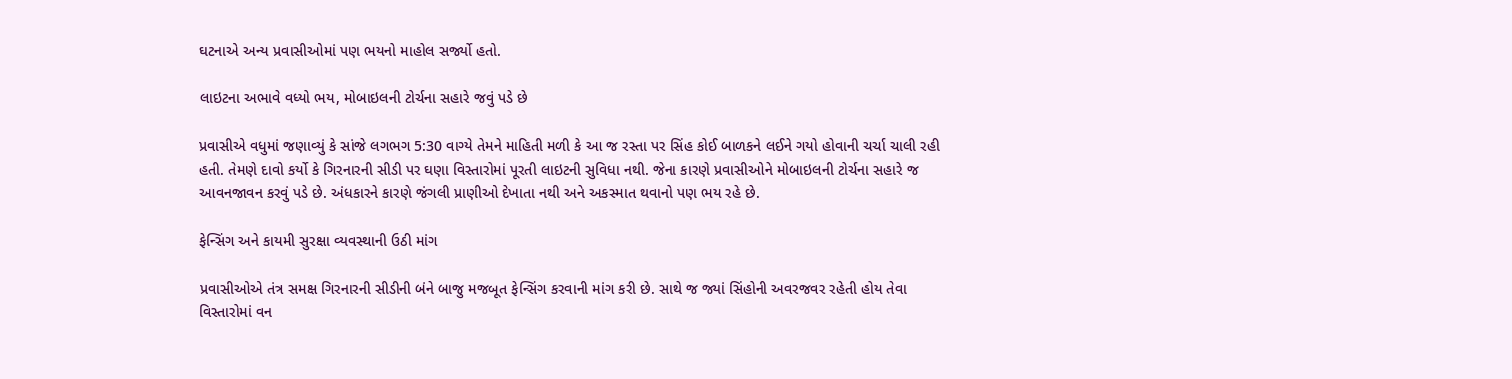ઘટનાએ અન્ય પ્રવાસીઓમાં પણ ભયનો માહોલ સર્જ્યો હતો.

લાઇટના અભાવે વધ્યો ભય, મોબાઇલની ટોર્ચના સહારે જવું પડે છે

પ્રવાસીએ વધુમાં જણાવ્યું કે સાંજે લગભગ 5:30 વાગ્યે તેમને માહિતી મળી કે આ જ રસ્તા પર સિંહ કોઈ બાળકને લઈને ગયો હોવાની ચર્ચા ચાલી રહી હતી. તેમણે દાવો કર્યો કે ગિરનારની સીડી પર ઘણા વિસ્તારોમાં પૂરતી લાઇટની સુવિધા નથી. જેના કારણે પ્રવાસીઓને મોબાઇલની ટોર્ચના સહારે જ આવનજાવન કરવું પડે છે. અંધકારને કારણે જંગલી પ્રાણીઓ દેખાતા નથી અને અકસ્માત થવાનો પણ ભય રહે છે.

ફેન્સિંગ અને કાયમી સુરક્ષા વ્યવસ્થાની ઉઠી માંગ

પ્રવાસીઓએ તંત્ર સમક્ષ ગિરનારની સીડીની બંને બાજુ મજબૂત ફેન્સિંગ કરવાની માંગ કરી છે. સાથે જ જ્યાં સિંહોની અવરજવર રહેતી હોય તેવા વિસ્તારોમાં વન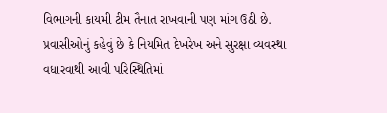વિભાગની કાયમી ટીમ તૈનાત રાખવાની પણ માંગ ઉઠી છે. પ્રવાસીઓનું કહેવું છે કે નિયમિત દેખરેખ અને સુરક્ષા વ્યવસ્થા વધારવાથી આવી પરિસ્થિતિમાં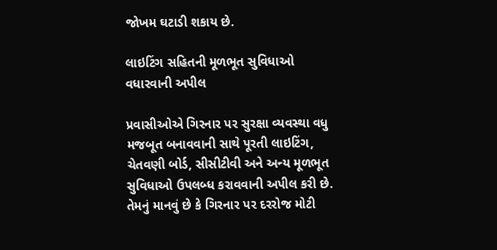જોખમ ઘટાડી શકાય છે.

લાઇટિંગ સહિતની મૂળભૂત સુવિધાઓ વધારવાની અપીલ

પ્રવાસીઓએ ગિરનાર પર સુરક્ષા વ્યવસ્થા વધુ મજબૂત બનાવવાની સાથે પૂરતી લાઇટિંગ, ચેતવણી બોર્ડ, સીસીટીવી અને અન્ય મૂળભૂત સુવિધાઓ ઉપલબ્ધ કરાવવાની અપીલ કરી છે. તેમનું માનવું છે કે ગિરનાર પર દરરોજ મોટી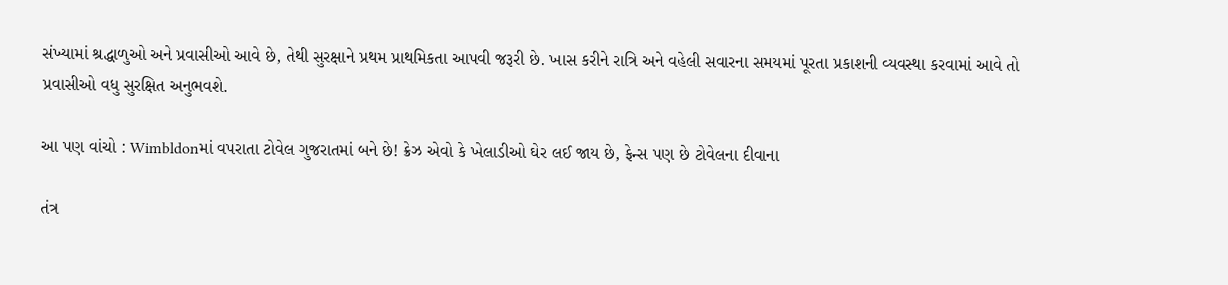સંખ્યામાં શ્રદ્ધાળુઓ અને પ્રવાસીઓ આવે છે, તેથી સુરક્ષાને પ્રથમ પ્રાથમિકતા આપવી જરૂરી છે. ખાસ કરીને રાત્રિ અને વહેલી સવારના સમયમાં પૂરતા પ્રકાશની વ્યવસ્થા કરવામાં આવે તો પ્રવાસીઓ વધુ સુરક્ષિત અનુભવશે.

આ પણ વાંચો : Wimbldonમાં વપરાતા ટોવેલ ગુજરાતમાં બને છે! ક્રેઝ એવો કે ખેલાડીઓ ઘેર લઈ જાય છે, ફેન્સ પણ છે ટોવેલના દીવાના

તંત્ર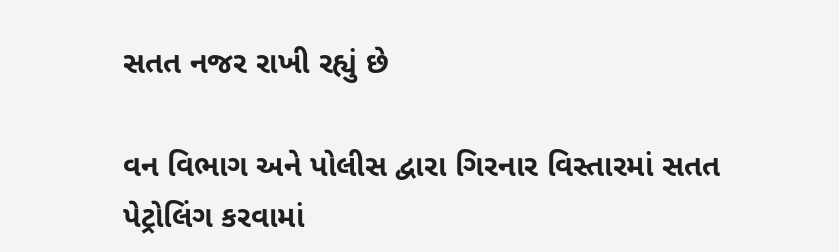સતત નજર રાખી રહ્યું છે

વન વિભાગ અને પોલીસ દ્વારા ગિરનાર વિસ્તારમાં સતત પેટ્રોલિંગ કરવામાં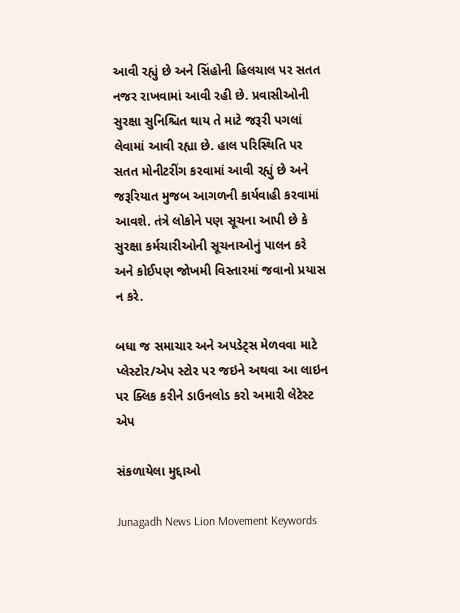આવી રહ્યું છે અને સિંહોની હિલચાલ પર સતત નજર રાખવામાં આવી રહી છે. પ્રવાસીઓની સુરક્ષા સુનિશ્ચિત થાય તે માટે જરૂરી પગલાં લેવામાં આવી રહ્યા છે. હાલ પરિસ્થિતિ પર સતત મોનીટરીંગ કરવામાં આવી રહ્યું છે અને જરૂરિયાત મુજબ આગળની કાર્યવાહી કરવામાં આવશે. તંત્રે લોકોને પણ સૂચના આપી છે કે સુરક્ષા કર્મચારીઓની સૂચનાઓનું પાલન કરે અને કોઈપણ જોખમી વિસ્તારમાં જવાનો પ્રયાસ ન કરે.

બધા જ સમાચાર અને અપડેટ્સ મેળવવા માટે પ્લેસ્ટોર/એપ સ્ટોર પર જઇને અથવા આ લાઇન પર ક્લિક કરીને ડાઉનલોડ કરો અમારી લેટેસ્ટ એપ

સંકળાયેલા મુદ્દાઓ

Junagadh News Lion Movement Keywords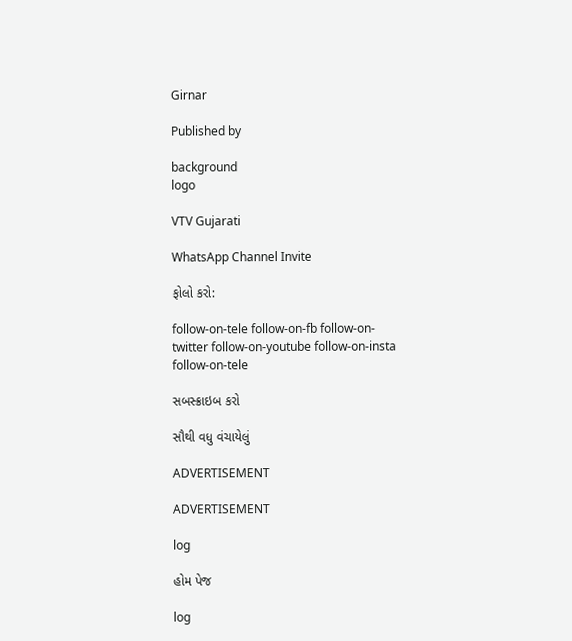Girnar

Published by

background
logo

VTV Gujarati

WhatsApp Channel Invite

ફોલો કરો:

follow-on-tele follow-on-fb follow-on-twitter follow-on-youtube follow-on-insta follow-on-tele

સબસ્ક્રાઇબ કરો

સૌથી વધુ વંચાયેલું

ADVERTISEMENT

ADVERTISEMENT

log

હોમ પેજ

log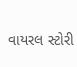વાયરલ સ્ટોરી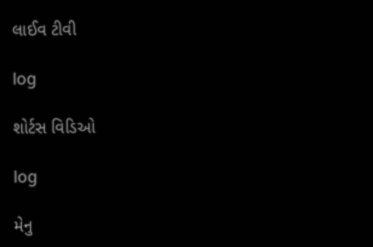લાઈવ ટીવી

log

શોર્ટસ વિડિઓ

log

મેનુ